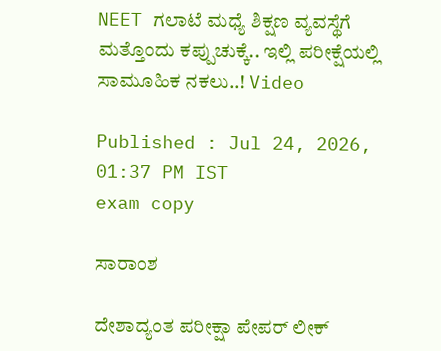NEET ಗಲಾಟೆ ಮಧ್ಯೆ ಶಿಕ್ಷಣ ವ್ಯವಸ್ಥೆಗೆ ಮತ್ತೊಂದು ಕಪ್ಪುಚುಕ್ಕೆ.. ಇಲ್ಲಿ ಪರೀಕ್ಷೆಯಲ್ಲಿ ಸಾಮೂಹಿಕ ನಕಲು..! Video

Published : Jul 24, 2026, 01:37 PM IST
exam copy

ಸಾರಾಂಶ

ದೇಶಾದ್ಯಂತ ಪರೀಕ್ಷಾ ಪೇಪರ್ ಲೀಕ್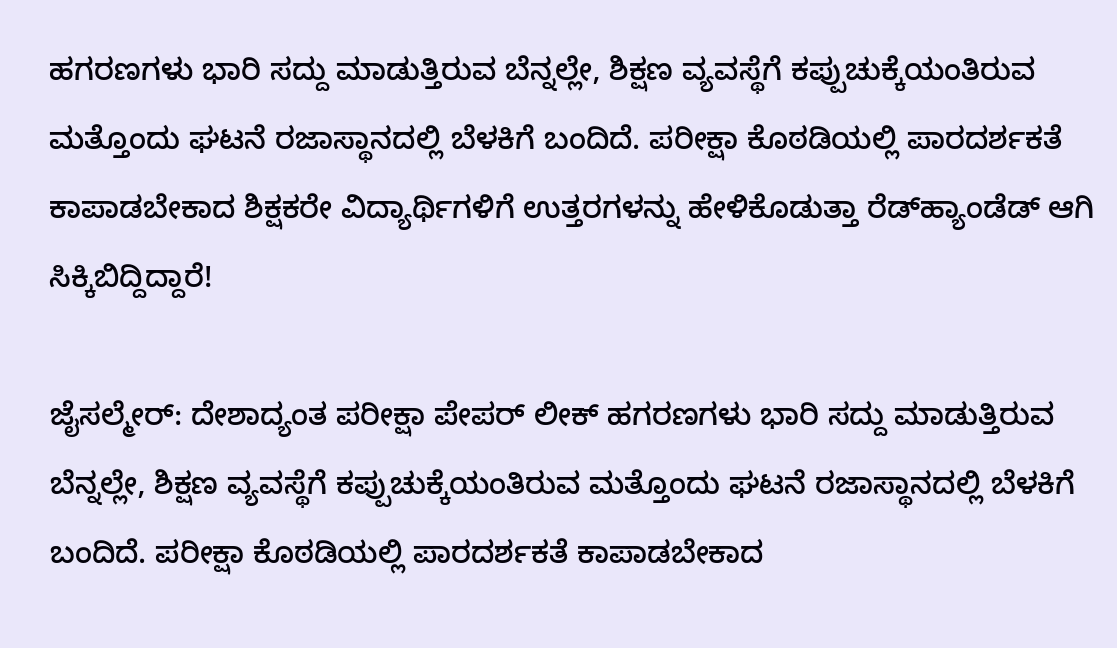ಹಗರಣಗಳು ಭಾರಿ ಸದ್ದು ಮಾಡುತ್ತಿರುವ ಬೆನ್ನಲ್ಲೇ, ಶಿಕ್ಷಣ ವ್ಯವಸ್ಥೆಗೆ ಕಪ್ಪುಚುಕ್ಕೆಯಂತಿರುವ ಮತ್ತೊಂದು ಘಟನೆ ರಜಾಸ್ಥಾನದಲ್ಲಿ ಬೆಳಕಿಗೆ ಬಂದಿದೆ. ಪರೀಕ್ಷಾ ಕೊಠಡಿಯಲ್ಲಿ ಪಾರದರ್ಶಕತೆ ಕಾಪಾಡಬೇಕಾದ ಶಿಕ್ಷಕರೇ ವಿದ್ಯಾರ್ಥಿಗಳಿಗೆ ಉತ್ತರಗಳನ್ನು ಹೇಳಿಕೊಡುತ್ತಾ ರೆಡ್‌ಹ್ಯಾಂಡೆಡ್ ಆಗಿ ಸಿಕ್ಕಿಬಿದ್ದಿದ್ದಾರೆ!

ಜೈಸಲ್ಮೇರ್: ದೇಶಾದ್ಯಂತ ಪರೀಕ್ಷಾ ಪೇಪರ್ ಲೀಕ್ ಹಗರಣಗಳು ಭಾರಿ ಸದ್ದು ಮಾಡುತ್ತಿರುವ ಬೆನ್ನಲ್ಲೇ, ಶಿಕ್ಷಣ ವ್ಯವಸ್ಥೆಗೆ ಕಪ್ಪುಚುಕ್ಕೆಯಂತಿರುವ ಮತ್ತೊಂದು ಘಟನೆ ರಜಾಸ್ಥಾನದಲ್ಲಿ ಬೆಳಕಿಗೆ ಬಂದಿದೆ. ಪರೀಕ್ಷಾ ಕೊಠಡಿಯಲ್ಲಿ ಪಾರದರ್ಶಕತೆ ಕಾಪಾಡಬೇಕಾದ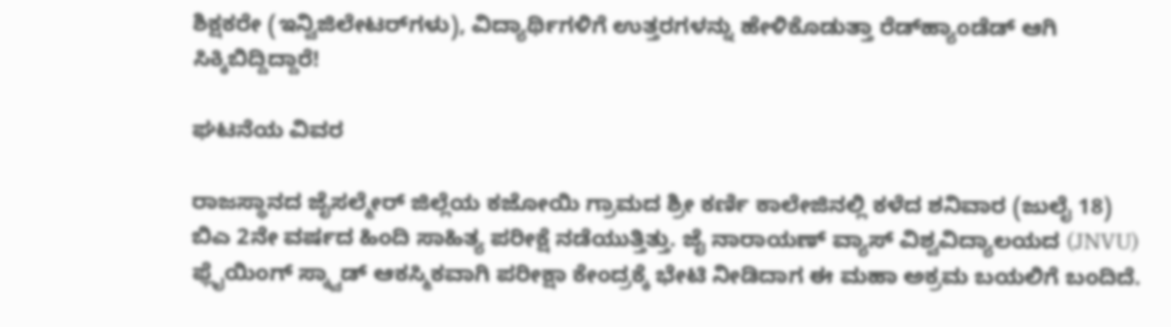ಶಿಕ್ಷಕರೇ (ಇನ್ವಿಜಿಲೇಟರ್‌ಗಳು), ವಿದ್ಯಾರ್ಥಿಗಳಿಗೆ ಉತ್ತರಗಳನ್ನು ಹೇಳಿಕೊಡುತ್ತಾ ರೆಡ್‌ಹ್ಯಾಂಡೆಡ್ ಆಗಿ ಸಿಕ್ಕಿಬಿದ್ದಿದ್ದಾರೆ!

ಘಟನೆಯ ವಿವರ

ರಾಜಸ್ಥಾನದ ಜೈಸಲ್ಮೇರ್ ಜಿಲ್ಲೆಯ ಕಜೋಯಿ ಗ್ರಾಮದ ಶ್ರೀ ಕರ್ಣಿ ಕಾಲೇಜಿನಲ್ಲಿ ಕಳೆದ ಶನಿವಾರ (ಜುಲೈ 18) ಬಿಎ 2ನೇ ವರ್ಷದ ಹಿಂದಿ ಸಾಹಿತ್ಯ ಪರೀಕ್ಷೆ ನಡೆಯುತ್ತಿತ್ತು. ಜೈ ನಾರಾಯಣ್ ವ್ಯಾಸ್ ವಿಶ್ವವಿದ್ಯಾಲಯದ (JNVU) ಫ್ಲೈಯಿಂಗ್ ಸ್ಕ್ವಾಡ್ ಆಕಸ್ಮಿಕವಾಗಿ ಪರೀಕ್ಷಾ ಕೇಂದ್ರಕ್ಕೆ ಭೇಟಿ ನೀಡಿದಾಗ ಈ ಮಹಾ ಅಕ್ರಮ ಬಯಲಿಗೆ ಬಂದಿದೆ.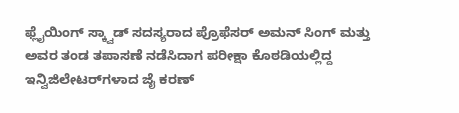ಫ್ಲೈಯಿಂಗ್ ಸ್ಕ್ವಾಡ್ ಸದಸ್ಯರಾದ ಪ್ರೊಫೆಸರ್ ಅಮನ್ ಸಿಂಗ್ ಮತ್ತು ಅವರ ತಂಡ ತಪಾಸಣೆ ನಡೆಸಿದಾಗ ಪರೀಕ್ಷಾ ಕೊಠಡಿಯಲ್ಲಿದ್ದ ಇನ್ವಿಜಿಲೇಟರ್‌ಗಳಾದ ಜೈ ಕರಣ್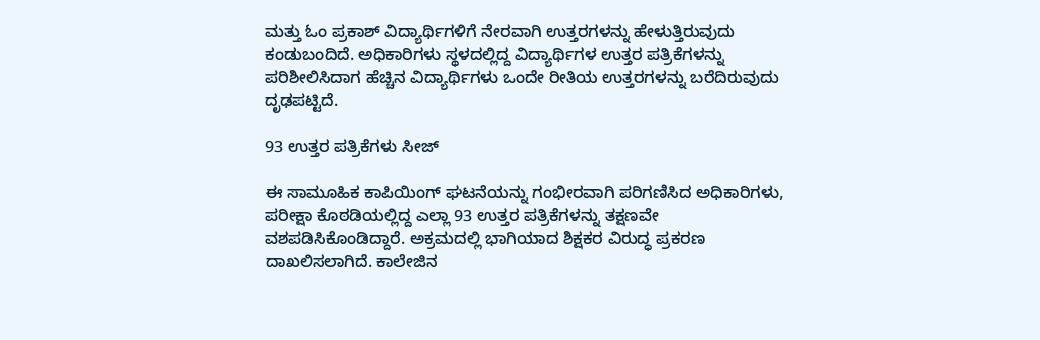ಮತ್ತು ಓಂ ಪ್ರಕಾಶ್ ವಿದ್ಯಾರ್ಥಿಗಳಿಗೆ ನೇರವಾಗಿ ಉತ್ತರಗಳನ್ನು ಹೇಳುತ್ತಿರುವುದು ಕಂಡುಬಂದಿದೆ. ಅಧಿಕಾರಿಗಳು ಸ್ಥಳದಲ್ಲಿದ್ದ ವಿದ್ಯಾರ್ಥಿಗಳ ಉತ್ತರ ಪತ್ರಿಕೆಗಳನ್ನು ಪರಿಶೀಲಿಸಿದಾಗ ಹೆಚ್ಚಿನ ವಿದ್ಯಾರ್ಥಿಗಳು ಒಂದೇ ರೀತಿಯ ಉತ್ತರಗಳನ್ನು ಬರೆದಿರುವುದು ದೃಢಪಟ್ಟಿದೆ.

93 ಉತ್ತರ ಪತ್ರಿಕೆಗಳು ಸೀಜ್

ಈ ಸಾಮೂಹಿಕ ಕಾಪಿಯಿಂಗ್ ಘಟನೆಯನ್ನು ಗಂಭೀರವಾಗಿ ಪರಿಗಣಿಸಿದ ಅಧಿಕಾರಿಗಳು, ಪರೀಕ್ಷಾ ಕೊಠಡಿಯಲ್ಲಿದ್ದ ಎಲ್ಲಾ 93 ಉತ್ತರ ಪತ್ರಿಕೆಗಳನ್ನು ತಕ್ಷಣವೇ ವಶಪಡಿಸಿಕೊಂಡಿದ್ದಾರೆ. ಅಕ್ರಮದಲ್ಲಿ ಭಾಗಿಯಾದ ಶಿಕ್ಷಕರ ವಿರುದ್ಧ ಪ್ರಕರಣ ದಾಖಲಿಸಲಾಗಿದೆ. ಕಾಲೇಜಿನ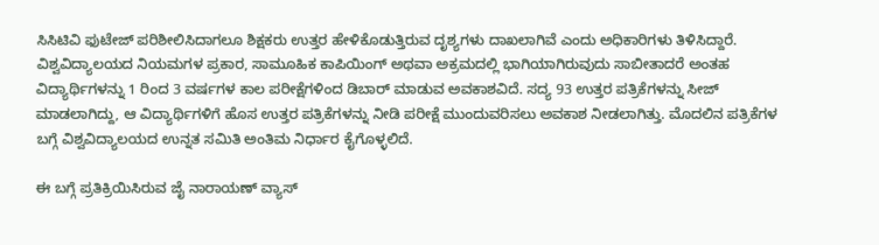ಸಿಸಿಟಿವಿ ಫುಟೇಜ್ ಪರಿಶೀಲಿಸಿದಾಗಲೂ ಶಿಕ್ಷಕರು ಉತ್ತರ ಹೇಳಿಕೊಡುತ್ತಿರುವ ದೃಶ್ಯಗಳು ದಾಖಲಾಗಿವೆ ಎಂದು ಅಧಿಕಾರಿಗಳು ತಿಳಿಸಿದ್ದಾರೆ. ವಿಶ್ವವಿದ್ಯಾಲಯದ ನಿಯಮಗಳ ಪ್ರಕಾರ, ಸಾಮೂಹಿಕ ಕಾಪಿಯಿಂಗ್ ಅಥವಾ ಅಕ್ರಮದಲ್ಲಿ ಭಾಗಿಯಾಗಿರುವುದು ಸಾಬೀತಾದರೆ ಅಂತಹ ವಿದ್ಯಾರ್ಥಿಗಳನ್ನು 1 ರಿಂದ 3 ವರ್ಷಗಳ ಕಾಲ ಪರೀಕ್ಷೆಗಳಿಂದ ಡಿಬಾರ್ ಮಾಡುವ ಅವಕಾಶವಿದೆ. ಸದ್ಯ 93 ಉತ್ತರ ಪತ್ರಿಕೆಗಳನ್ನು ಸೀಜ್ ಮಾಡಲಾಗಿದ್ದು, ಆ ವಿದ್ಯಾರ್ಥಿಗಳಿಗೆ ಹೊಸ ಉತ್ತರ ಪತ್ರಿಕೆಗಳನ್ನು ನೀಡಿ ಪರೀಕ್ಷೆ ಮುಂದುವರಿಸಲು ಅವಕಾಶ ನೀಡಲಾಗಿತ್ತು. ಮೊದಲಿನ ಪತ್ರಿಕೆಗಳ ಬಗ್ಗೆ ವಿಶ್ವವಿದ್ಯಾಲಯದ ಉನ್ನತ ಸಮಿತಿ ಅಂತಿಮ ನಿರ್ಧಾರ ಕೈಗೊಳ್ಳಲಿದೆ.

ಈ ಬಗ್ಗೆ ಪ್ರತಿಕ್ರಿಯಿಸಿರುವ ಜೈ ನಾರಾಯಣ್ ವ್ಯಾಸ್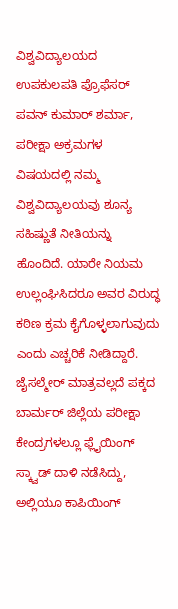ವಿಶ್ವವಿದ್ಯಾಲಯದ ಉಪಕುಲಪತಿ ಪ್ರೊಫೆಸರ್ ಪವನ್ ಕುಮಾರ್ ಶರ್ಮಾ, ಪರೀಕ್ಷಾ ಅಕ್ರಮಗಳ ವಿಷಯದಲ್ಲಿ ನಮ್ಮ ವಿಶ್ವವಿದ್ಯಾಲಯವು ಶೂನ್ಯ ಸಹಿಷ್ಣುತೆ ನೀತಿಯನ್ನು ಹೊಂದಿದೆ. ಯಾರೇ ನಿಯಮ ಉಲ್ಲಂಘಿಸಿದರೂ ಅವರ ವಿರುದ್ಧ ಕಠಿಣ ಕ್ರಮ ಕೈಗೊಳ್ಳಲಾಗುವುದು ಎಂದು ಎಚ್ಚರಿಕೆ ನೀಡಿದ್ದಾರೆ. ಜೈಸಲ್ಮೇರ್ ಮಾತ್ರವಲ್ಲದೆ ಪಕ್ಕದ ಬಾರ್ಮರ್ ಜಿಲ್ಲೆಯ ಪರೀಕ್ಷಾ ಕೇಂದ್ರಗಳಲ್ಲೂ ಫ್ಲೈಯಿಂಗ್ ಸ್ಕ್ವಾಡ್ ದಾಳಿ ನಡೆಸಿದ್ದು, ಅಲ್ಲಿಯೂ ಕಾಪಿಯಿಂಗ್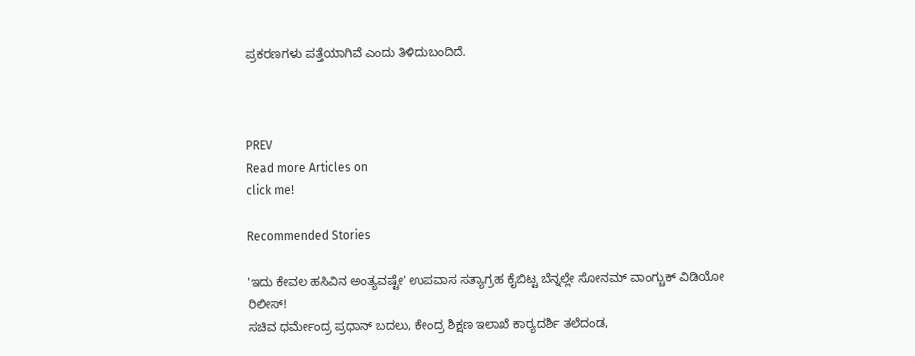ಪ್ರಕರಣಗಳು ಪತ್ತೆಯಾಗಿವೆ ಎಂದು ತಿಳಿದುಬಂದಿದೆ.



PREV
Read more Articles on
click me!

Recommended Stories

'ಇದು ಕೇವಲ ಹಸಿವಿನ ಅಂತ್ಯವಷ್ಟೇ' ಉಪವಾಸ ಸತ್ಯಾಗ್ರಹ ಕೈಬಿಟ್ಟ ಬೆನ್ನಲ್ಲೇ ಸೋನಮ್ ವಾಂಗ್ಚುಕ್ ವಿಡಿಯೋ ರಿಲೀಸ್!
ಸಚಿವ ಧರ್ಮೇಂದ್ರ ಪ್ರಧಾನ್‌ ಬದಲು, ಕೇಂದ್ರ ಶಿಕ್ಷಣ ಇಲಾಖೆ ಕಾರ್‍ಯದರ್ಶಿ ತಲೆದಂಡ,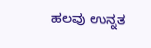ಹಲವು ಉನ್ನತ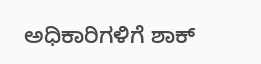ಅಧಿಕಾರಿಗಳಿಗೆ ಶಾಕ್